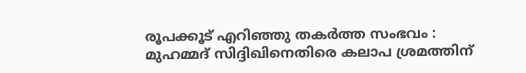രൂപക്കൂട് എറിഞ്ഞു തകർത്ത സംഭവം : മുഹമ്മദ് സിദ്ദിഖിനെതിരെ കലാപ ശ്രമത്തിന്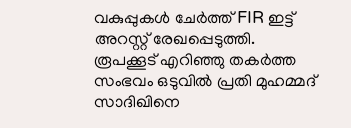വകുപ്പുകൾ ചേർത്ത് FIR ഇട്ട് അറസ്റ്റ് രേഖപ്പെടുത്തി.
രൂപക്കൂട് എറിഞ്ഞു തകർത്ത സംഭവം ഒടുവിൽ പ്രതി മുഹമ്മദ് സാദിഖിനെ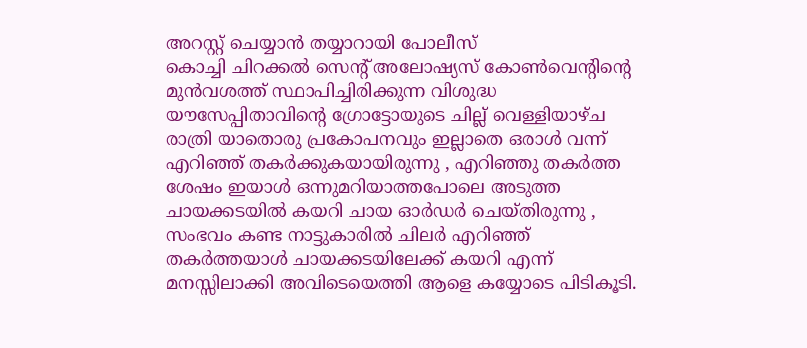അറസ്റ്റ് ചെയ്യാൻ തയ്യാറായി പോലീസ്
കൊച്ചി ചിറക്കൽ സെന്റ് അലോഷ്യസ് കോൺവെന്റിന്റെ മുൻവശത്ത് സ്ഥാപിച്ചിരിക്കുന്ന വിശുദ്ധ യൗസേപ്പിതാവിന്റെ ഗ്രോട്ടോയുടെ ചില്ല് വെള്ളിയാഴ്ച രാത്രി യാതൊരു പ്രകോപനവും ഇല്ലാതെ ഒരാൾ വന്ന് എറിഞ്ഞ് തകർക്കുകയായിരുന്നു , എറിഞ്ഞു തകർത്ത ശേഷം ഇയാൾ ഒന്നുമറിയാത്തപോലെ അടുത്ത ചായക്കടയിൽ കയറി ചായ ഓർഡർ ചെയ്തിരുന്നു , സംഭവം കണ്ട നാട്ടുകാരിൽ ചിലർ എറിഞ്ഞ് തകർത്തയാൾ ചായക്കടയിലേക്ക് കയറി എന്ന് മനസ്സിലാക്കി അവിടെയെത്തി ആളെ കയ്യോടെ പിടികൂടി.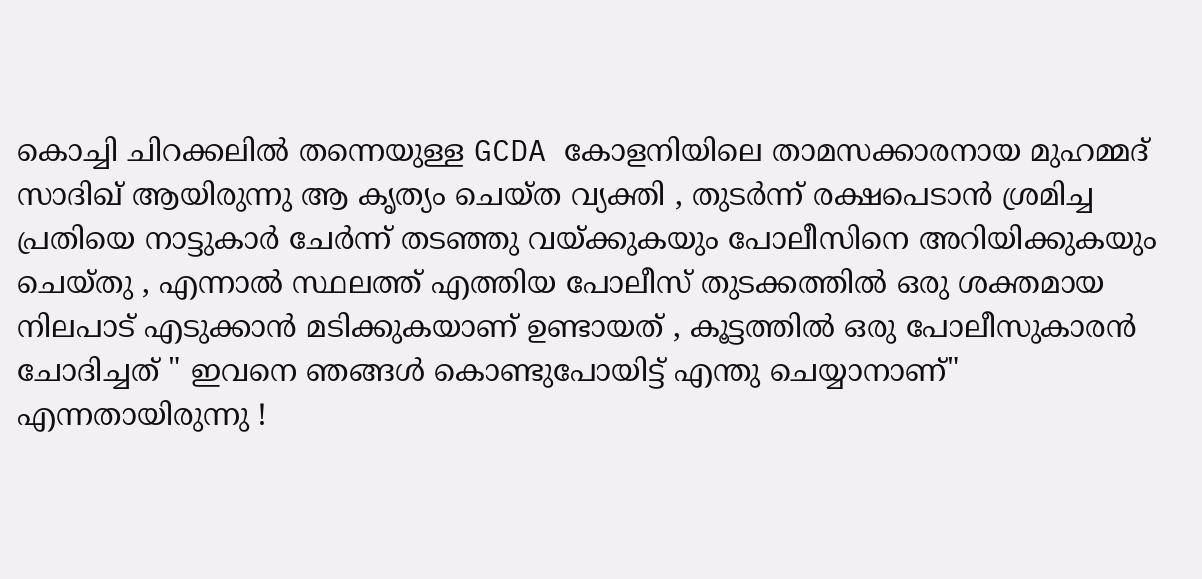കൊച്ചി ചിറക്കലിൽ തന്നെയുള്ള GCDA കോളനിയിലെ താമസക്കാരനായ മുഹമ്മദ് സാദിഖ് ആയിരുന്നു ആ കൃത്യം ചെയ്ത വ്യക്തി , തുടർന്ന് രക്ഷപെടാൻ ശ്രമിച്ച പ്രതിയെ നാട്ടുകാർ ചേർന്ന് തടഞ്ഞു വയ്ക്കുകയും പോലീസിനെ അറിയിക്കുകയും ചെയ്തു , എന്നാൽ സ്ഥലത്ത് എത്തിയ പോലീസ് തുടക്കത്തിൽ ഒരു ശക്തമായ നിലപാട് എടുക്കാൻ മടിക്കുകയാണ് ഉണ്ടായത് , കൂട്ടത്തിൽ ഒരു പോലീസുകാരൻ ചോദിച്ചത് " ഇവനെ ഞങ്ങൾ കൊണ്ടുപോയിട്ട് എന്തു ചെയ്യാനാണ്" എന്നതായിരുന്നു !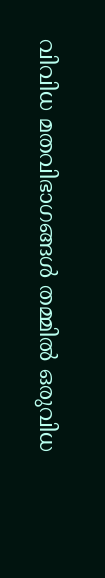വിവിധ മതവിഭാഗങ്ങൾ തമ്മിൽ ഒരുവിധ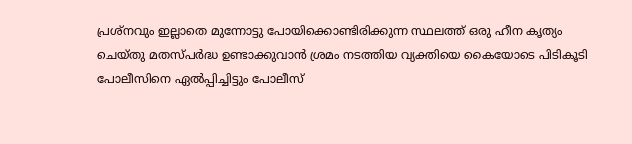പ്രശ്നവും ഇല്ലാതെ മുന്നോട്ടു പോയിക്കൊണ്ടിരിക്കുന്ന സ്ഥലത്ത് ഒരു ഹീന കൃത്യം ചെയ്തു മതസ്പർദ്ധ ഉണ്ടാക്കുവാൻ ശ്രമം നടത്തിയ വ്യക്തിയെ കൈയോടെ പിടികൂടി പോലീസിനെ ഏൽപ്പിച്ചിട്ടും പോലീസ്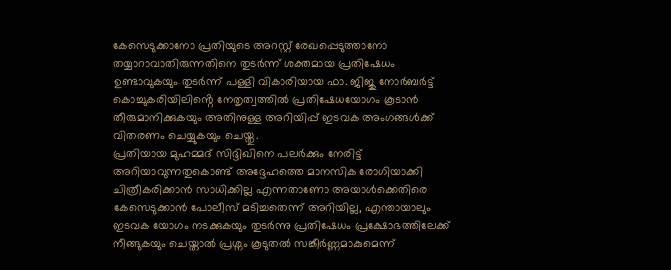കേസെടുക്കാനോ പ്രതിയുടെ അറസ്റ്റ് രേഖപ്പെടുത്താനോ തയ്യാറാവാതിരുന്നതിനെ തുടർന്ന് ശക്തമായ പ്രതിഷേധം ഉണ്ടാവുകയും തുടർന്ന് പള്ളി വികാരിയായ ഫാ. ജിജു നോർബർട്ട് കൊച്ചുകരിയിലിൻ്റെ നേതൃത്വത്തിൽ പ്രതിഷേധയോഗം കൂടാൻ തീരുമാനിക്കുകയും അതിനുള്ള അറിയിപ്പ് ഇടവക അംഗങ്ങൾക്ക് വിതരണം ചെയ്യുകയും ചെയ്തു.
പ്രതിയായ മുഹമ്മദ് സിദ്ദിഖിനെ പലർക്കും നേരിട്ട് അറിയാവുന്നതുകൊണ്ട് അദ്ദേഹത്തെ മാനസിക രോഗിയാക്കി ചിത്രീകരിക്കാൻ സാധിക്കില്ല എന്നതാണോ അയാൾക്കെതിരെ കേസെടുക്കാൻ പോലീസ് മടിച്ചതെന്ന് അറിയില്ല, എന്തായാലും ഇടവക യോഗം നടക്കുകയും തുടർന്നു പ്രതിഷേധം പ്രക്ഷോഭത്തിലേക്ക് നീങ്ങുകയും ചെയ്താൽ പ്രശ്നം കൂടുതൽ സങ്കീർണ്ണമാകുമെന്ന്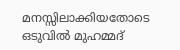മനസ്സിലാക്കിയതോടെ ഒടുവിൽ മുഹമ്മദ്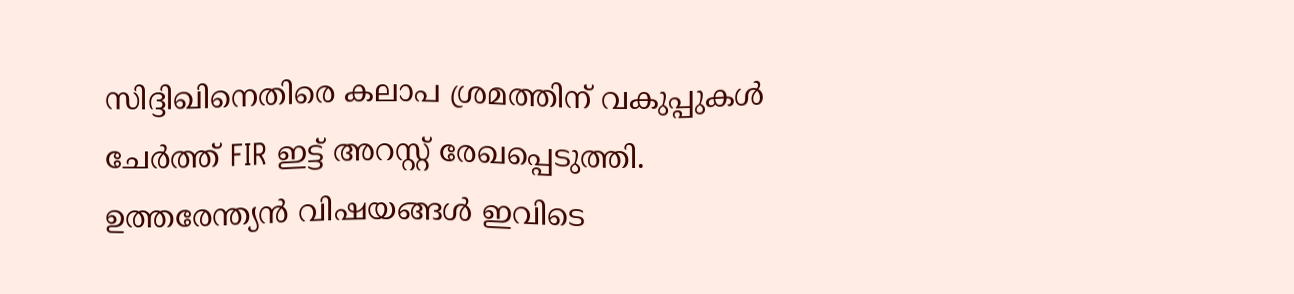സിദ്ദിഖിനെതിരെ കലാപ ശ്രമത്തിന് വകുപ്പുകൾ ചേർത്ത് FIR ഇട്ട് അറസ്റ്റ് രേഖപ്പെടുത്തി.
ഉത്തരേന്ത്യൻ വിഷയങ്ങൾ ഇവിടെ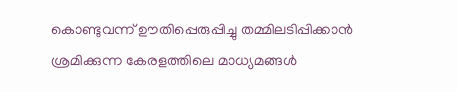കൊണ്ടുവന്ന് ഊതിപ്പെരുപ്പിച്ചു തമ്മിലടിപ്പിക്കാൻ ശ്രമിക്കുന്ന കേരളത്തിലെ മാധ്യമങ്ങൾ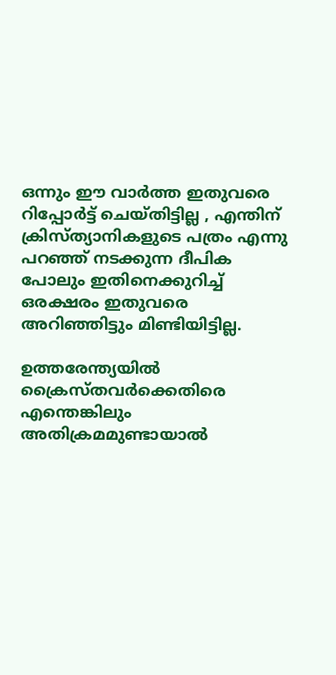ഒന്നും ഈ വാർത്ത ഇതുവരെ റിപ്പോർട്ട് ചെയ്തിട്ടില്ല , എന്തിന് ക്രിസ്ത്യാനികളുടെ പത്രം എന്നു പറഞ്ഞ് നടക്കുന്ന ദീപിക പോലും ഇതിനെക്കുറിച്ച് ഒരക്ഷരം ഇതുവരെ അറിഞ്ഞിട്ടും മിണ്ടിയിട്ടില്ല.

ഉത്തരേന്ത്യയിൽ ക്രൈസ്തവർക്കെതിരെ എന്തെങ്കിലും അതിക്രമമുണ്ടായാൽ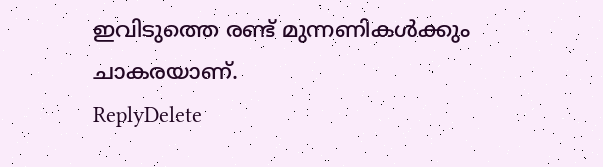ഇവിടുത്തെ രണ്ട് മുന്നണികൾക്കും ചാകരയാണ്.
ReplyDelete